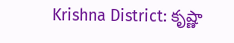Krishna District: కృష్ణా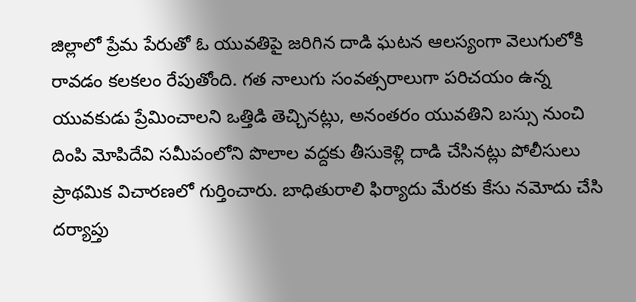జిల్లాలో ప్రేమ పేరుతో ఓ యువతిపై జరిగిన దాడి ఘటన ఆలస్యంగా వెలుగులోకి రావడం కలకలం రేపుతోంది. గత నాలుగు సంవత్సరాలుగా పరిచయం ఉన్న యువకుడు ప్రేమించాలని ఒత్తిడి తెచ్చినట్లు, అనంతరం యువతిని బస్సు నుంచి దింపి మోపిదేవి సమీపంలోని పొలాల వద్దకు తీసుకెళ్లి దాడి చేసినట్లు పోలీసులు ప్రాథమిక విచారణలో గుర్తించారు. బాధితురాలి ఫిర్యాదు మేరకు కేసు నమోదు చేసి దర్యాప్తు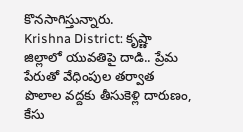కొనసాగిస్తున్నారు.
Krishna District: కృష్ణా జిల్లాలో యువతిపై దాడి.. ప్రేమ పేరుతో వేధింపుల తర్వాత పొలాల వద్దకు తీసుకెళ్లి దారుణం, కేసు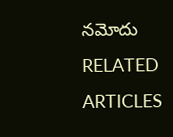నమోదు
RELATED ARTICLES